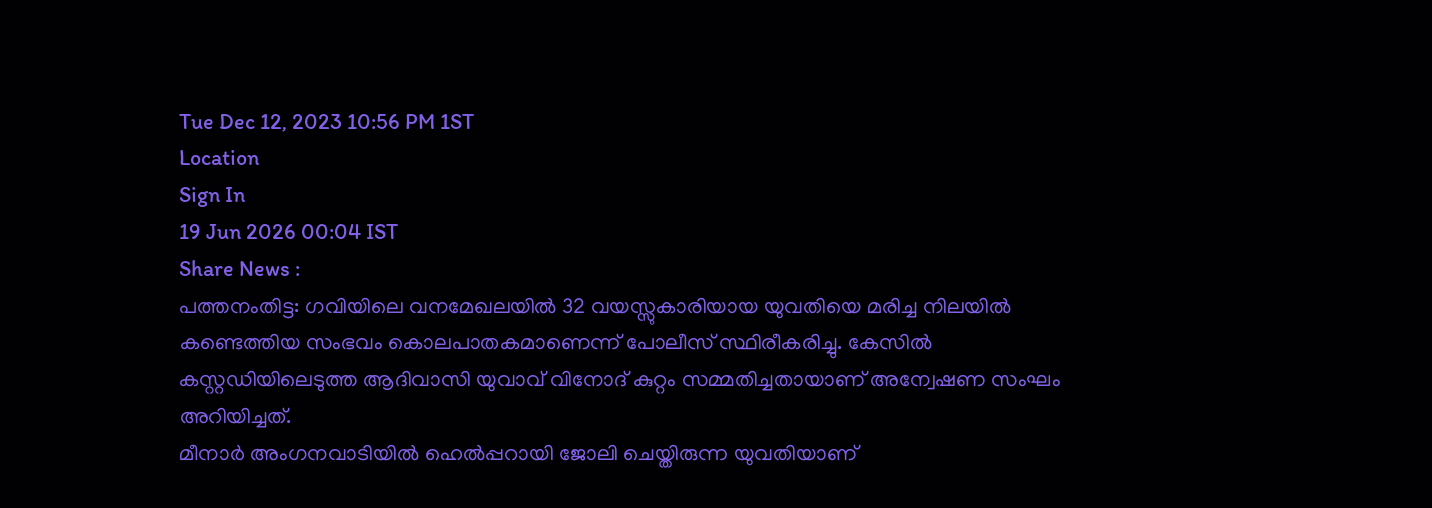Tue Dec 12, 2023 10:56 PM 1ST
Location
Sign In
19 Jun 2026 00:04 IST
Share News :
പത്തനംതിട്ട: ഗവിയിലെ വനമേഖലയിൽ 32 വയസ്സുകാരിയായ യുവതിയെ മരിച്ച നിലയിൽ കണ്ടെത്തിയ സംഭവം കൊലപാതകമാണെന്ന് പോലീസ് സ്ഥിരീകരിച്ചു. കേസിൽ കസ്റ്റഡിയിലെടുത്ത ആദിവാസി യുവാവ് വിനോദ് കുറ്റം സമ്മതിച്ചതായാണ് അന്വേഷണ സംഘം അറിയിച്ചത്.
മീനാർ അംഗനവാടിയിൽ ഹെൽപ്പറായി ജോലി ചെയ്തിരുന്ന യുവതിയാണ്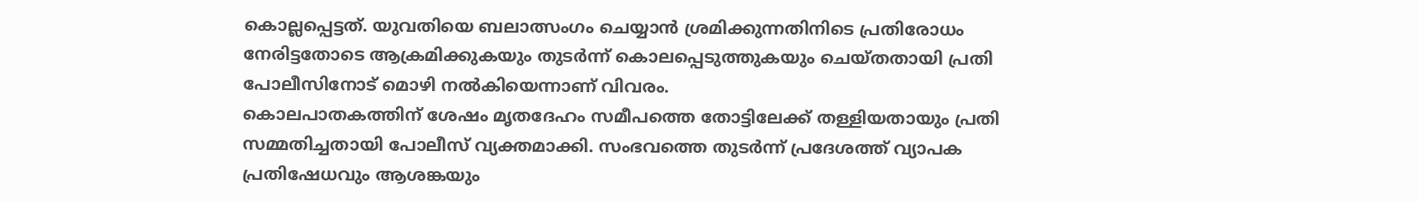കൊല്ലപ്പെട്ടത്. യുവതിയെ ബലാത്സംഗം ചെയ്യാൻ ശ്രമിക്കുന്നതിനിടെ പ്രതിരോധം നേരിട്ടതോടെ ആക്രമിക്കുകയും തുടർന്ന് കൊലപ്പെടുത്തുകയും ചെയ്തതായി പ്രതി പോലീസിനോട് മൊഴി നൽകിയെന്നാണ് വിവരം.
കൊലപാതകത്തിന് ശേഷം മൃതദേഹം സമീപത്തെ തോട്ടിലേക്ക് തള്ളിയതായും പ്രതി സമ്മതിച്ചതായി പോലീസ് വ്യക്തമാക്കി. സംഭവത്തെ തുടർന്ന് പ്രദേശത്ത് വ്യാപക പ്രതിഷേധവും ആശങ്കയും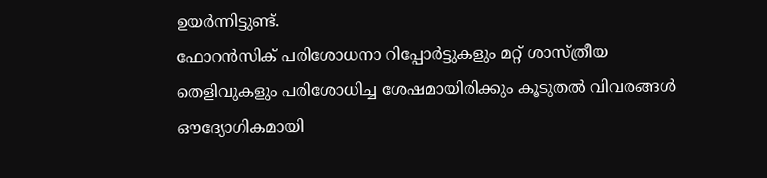ഉയർന്നിട്ടുണ്ട്.
ഫോറൻസിക് പരിശോധനാ റിപ്പോർട്ടുകളും മറ്റ് ശാസ്ത്രീയ തെളിവുകളും പരിശോധിച്ച ശേഷമായിരിക്കും കൂടുതൽ വിവരങ്ങൾ ഔദ്യോഗികമായി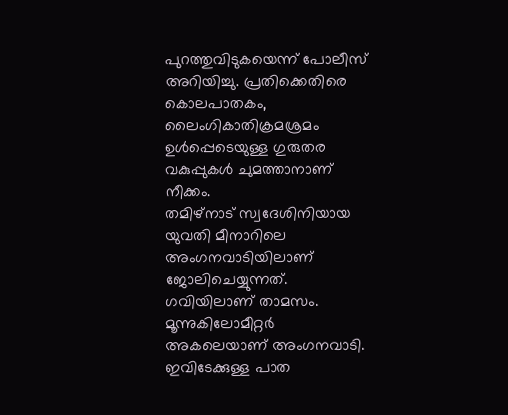പുറത്തുവിടുകയെന്ന് പോലീസ് അറിയിച്ചു. പ്രതിക്കെതിരെ കൊലപാതകം, ലൈംഗികാതിക്രമശ്രമം ഉൾപ്പെടെയുള്ള ഗുരുതര വകുപ്പുകൾ ചുമത്താനാണ് നീക്കം.
തമിഴ്നാട് സ്വദേശിനിയായ യുവതി മീനാറിലെ അംഗനവാടിയിലാണ് ജോലിചെയ്യുന്നത്. ഗവിയിലാണ് താമസം. മൂന്നുകിലോമീറ്റർ അകലെയാണ് അംഗനവാടി. ഇവിടേക്കുള്ള പാത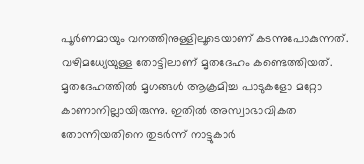പൂർണമായും വനത്തിനുള്ളിലൂടെയാണ് കടന്നുപോകുന്നത്. വഴിമധ്യേയുള്ള തോട്ടിലാണ് മൃതദേഹം കണ്ടെത്തിയത്. മൃതദേഹത്തിൽ മൃഗങ്ങൾ ആക്രമിച്ച പാടുകളോ മറ്റോ കാണാനില്ലായിരുന്നു. ഇതിൽ അസ്വാഭാവികത തോന്നിയതിനെ തുടർന്ന് നാട്ടുകാർ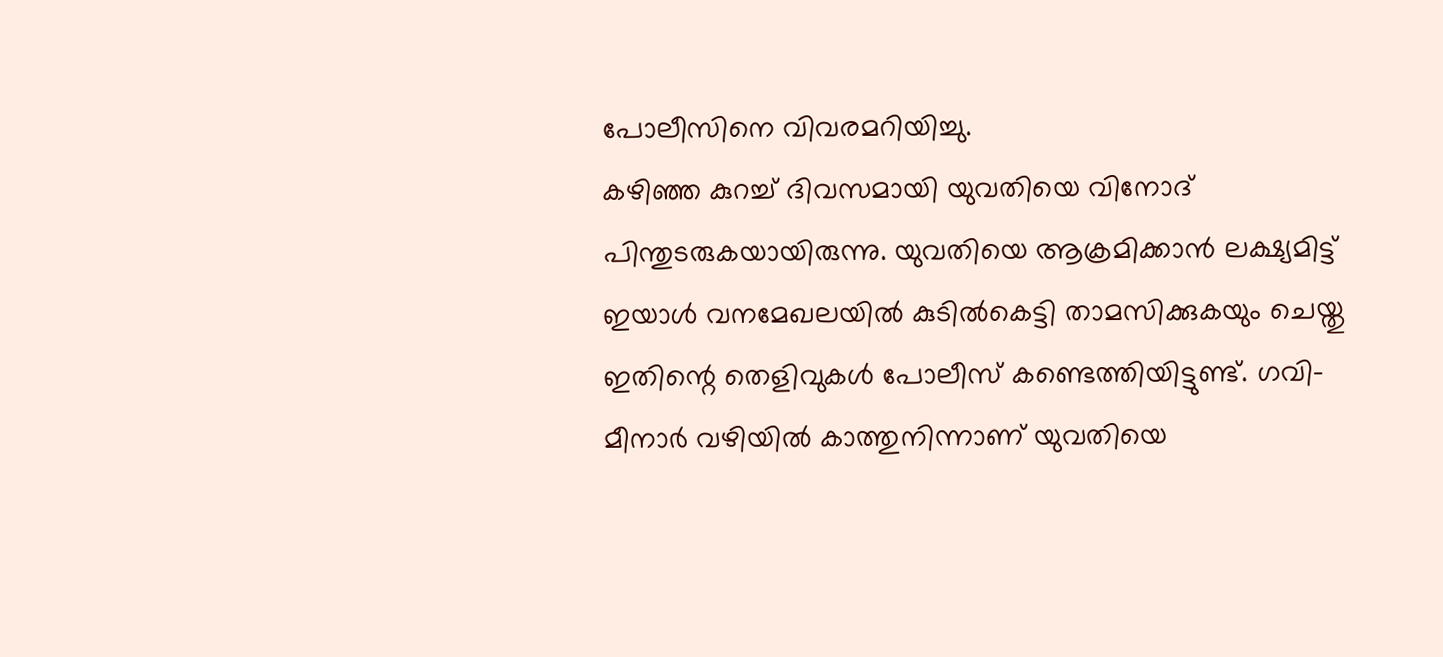പോലീസിനെ വിവരമറിയിച്ചു.
കഴിഞ്ഞ കുറച്ച് ദിവസമായി യുവതിയെ വിനോദ് പിന്തുടരുകയായിരുന്നു. യുവതിയെ ആക്രമിക്കാൻ ലക്ഷ്യമിട്ട് ഇയാൾ വനമേഖലയിൽ കുടിൽകെട്ടി താമസിക്കുകയും ചെയ്തു ഇതിന്റെ തെളിവുകൾ പോലീസ് കണ്ടെത്തിയിട്ടുണ്ട്. ഗവി-മീനാർ വഴിയിൽ കാത്തുനിന്നാണ് യുവതിയെ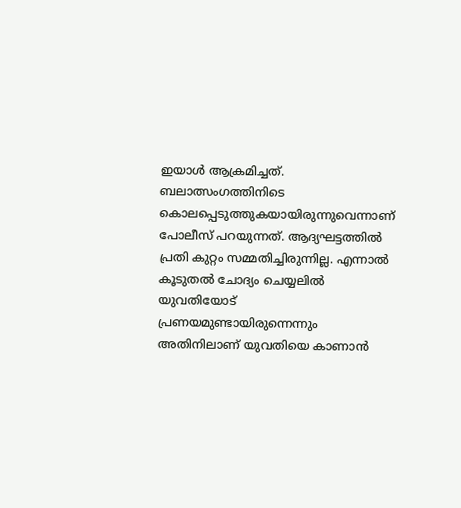ഇയാൾ ആക്രമിച്ചത്. ബലാത്സംഗത്തിനിടെ കൊലപ്പെടുത്തുകയായിരുന്നുവെന്നാണ് പോലീസ് പറയുന്നത്. ആദ്യഘട്ടത്തിൽ പ്രതി കുറ്റം സമ്മതിച്ചിരുന്നില്ല. എന്നാൽ കൂടുതൽ ചോദ്യം ചെയ്യലിൽ യുവതിയോട് പ്രണയമുണ്ടായിരുന്നെന്നും അതിനിലാണ് യുവതിയെ കാണാൻ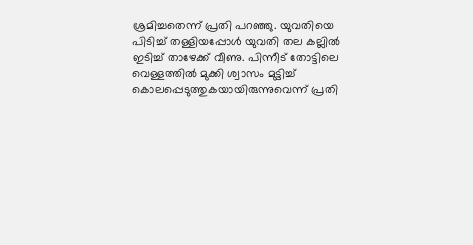ശ്രമിച്ചതെന്ന് പ്രതി പറഞ്ഞു. യുവതിയെ പിടിച്ച് തള്ളിയപ്പോൾ യുവതി തല കല്ലിൽ ഇടിച്ച് താഴേക്ക് വീണു. പിന്നീട് തോട്ടിലെ വെള്ളത്തിൽ മുക്കി ശ്വാസം മുട്ടിച്ച് കൊലപ്പെടുത്തുകയായിരുന്നുവെന്ന് പ്രതി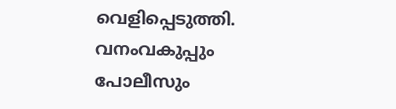വെളിപ്പെടുത്തി.
വനംവകുപ്പും പോലീസും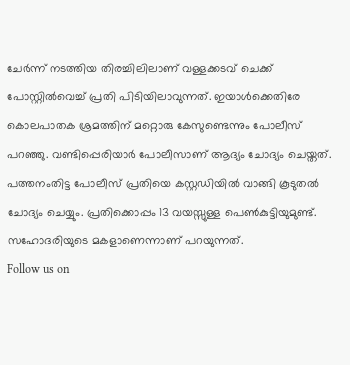ചേർന്ന് നടത്തിയ തിരച്ചിലിലാണ് വള്ളക്കടവ് ചെക്ക് പോസ്റ്റിൽവെച്ച് പ്രതി പിടിയിലാവുന്നത്. ഇയാൾക്കെതിരേ കൊലപാതക ശ്രമത്തിന് മറ്റൊരു കേസുണ്ടെന്നും പോലീസ് പറഞ്ഞു. വണ്ടിപ്പെരിയാർ പോലീസാണ് ആദ്യം ചോദ്യം ചെയ്തത്. പത്തനംതിട്ട പോലീസ് പ്രതിയെ കസ്റ്റഡിയിൽ വാങ്ങി കൂടുതൽ ചോദ്യം ചെയ്യും. പ്രതിക്കൊപ്പം 13 വയസ്സുള്ള പെൺകുട്ടിയുമുണ്ട്. സഹോദരിയുടെ മകളാണെന്നാണ് പറയുന്നത്.
Follow us on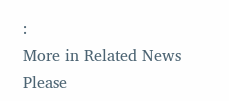:
More in Related News
Please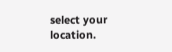select your location.